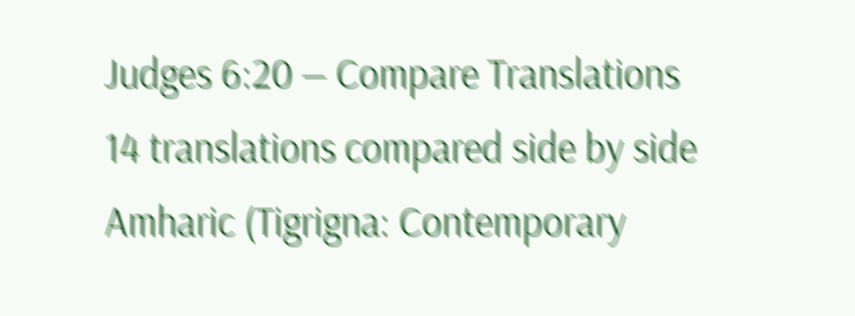Judges 6:20 — Compare Translations
14 translations compared side by side
Amharic (Tigrigna: Contemporary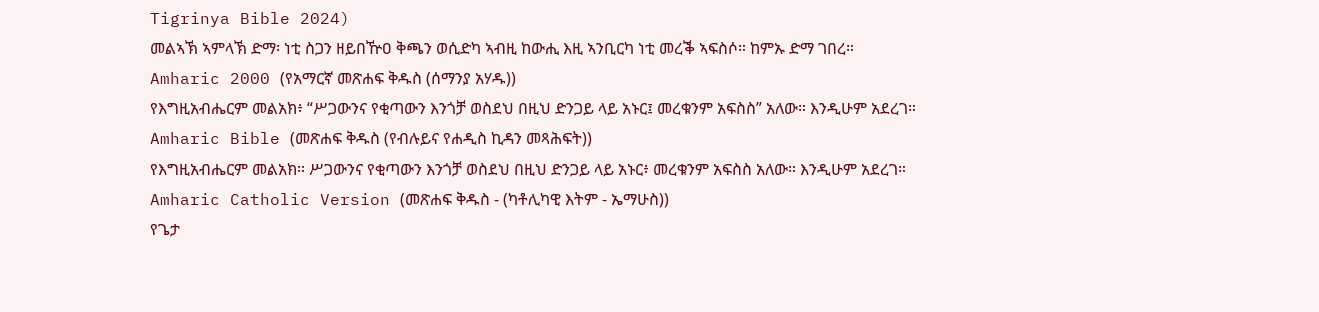Tigrinya Bible 2024)
መልኣኽ ኣምላኽ ድማ፡ ነቲ ስጋን ዘይበዅዐ ቅጫን ወሲድካ ኣብዚ ከውሒ እዚ ኣንቢርካ ነቲ መረቕ ኣፍስሶ። ከምኡ ድማ ገበረ።
Amharic 2000 (የአማርኛ መጽሐፍ ቅዱስ (ሰማንያ አሃዱ))
የእግዚአብሔርም መልአክ፥ “ሥጋውንና የቂጣውን እንጎቻ ወስደህ በዚህ ድንጋይ ላይ አኑር፤ መረቁንም አፍስስ” አለው። እንዲሁም አደረገ።
Amharic Bible (መጽሐፍ ቅዱስ (የብሉይና የሐዲስ ኪዳን መጻሕፍት))
የእግዚአብሔርም መልአክ። ሥጋውንና የቂጣውን እንጎቻ ወስደህ በዚህ ድንጋይ ላይ አኑር፥ መረቁንም አፍስስ አለው። እንዲሁም አደረገ።
Amharic Catholic Version (መጽሐፍ ቅዱስ - (ካቶሊካዊ እትም - ኤማሁስ))
የጌታ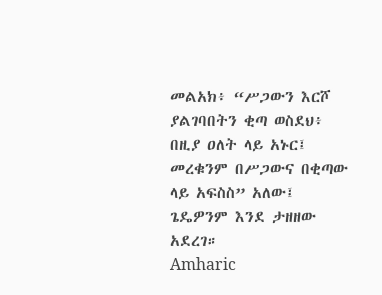መልአክ፥ “ሥጋውን እርሾ ያልገባበትን ቂጣ ወስደህ፥ በዚያ ዐለት ላይ አኑር፤ መረቁንም በሥጋውና በቂጣው ላይ አፍስስ” አለው፤ ጌዴዎንም እንደ ታዘዘው አደረገ።
Amharic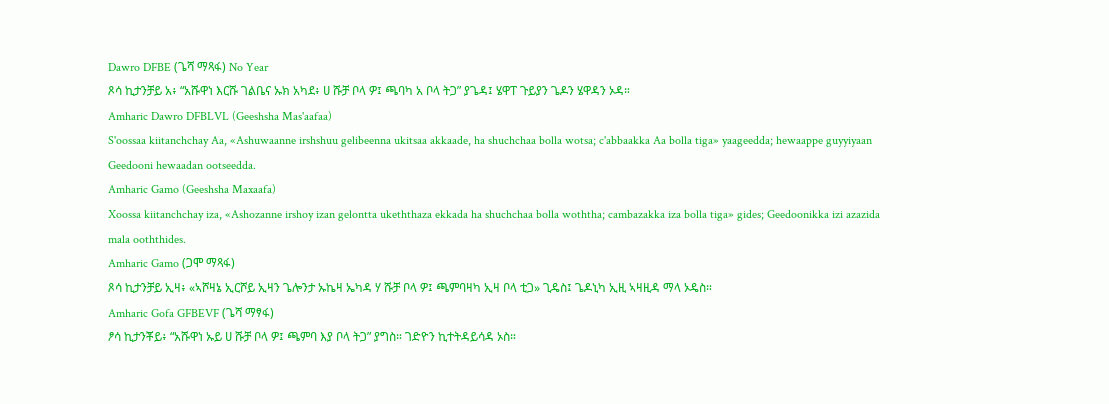Dawro DFBE (ጌሻ ማጻፋ) No Year
ጾሳ ኪታንቻይ አ፥ “አሹዋነ እርሹ ገልቤና ኡክ አካደ፥ ሀ ሹቻ ቦላ ዎ፤ ጫባካ አ ቦላ ትጋ” ያጌዳ፤ ሄዋፐ ጉይያን ጌዶን ሄዋዳን ኦዳ።
Amharic Dawro DFBLVL (Geeshsha Mas'aafaa)
S'oossaa kiitanchchay Aa, «Ashuwaanne irshshuu gelibeenna ukitsaa akkaade, ha shuchchaa bolla wotsa; c'abbaakka Aa bolla tiga» yaageedda; hewaappe guyyiyaan Geedooni hewaadan ootseedda.
Amharic Gamo (Geeshsha Maxaafa)
Xoossa kiitanchchay iza, «Ashozanne irshoy izan gelontta ukeththaza ekkada ha shuchchaa bolla woththa; cambazakka iza bolla tiga» gides; Geedoonikka izi azazida mala ooththides.
Amharic Gamo (ጋሞ ማጻፋ)
ጾሳ ኪታንቻይ ኢዛ፥ «ኣሾዛኔ ኢርሾይ ኢዛን ጌሎንታ ኡኬዛ ኤካዳ ሃ ሹቻ ቦላ ዎ፤ ጫምባዛካ ኢዛ ቦላ ቲጋ» ጊዴስ፤ ጌዶኒካ ኢዚ ኣዛዚዳ ማላ ኦዴስ።
Amharic Gofa GFBEVF (ጌሻ ማፃፋ)
ፆሳ ኪታንቾይ፥ “አሹዋነ ኡይ ሀ ሹቻ ቦላ ዎ፤ ጫምባ እያ ቦላ ትጋ” ያግስ። ገድዮን ኪተትዳይሳዳ ኦስ።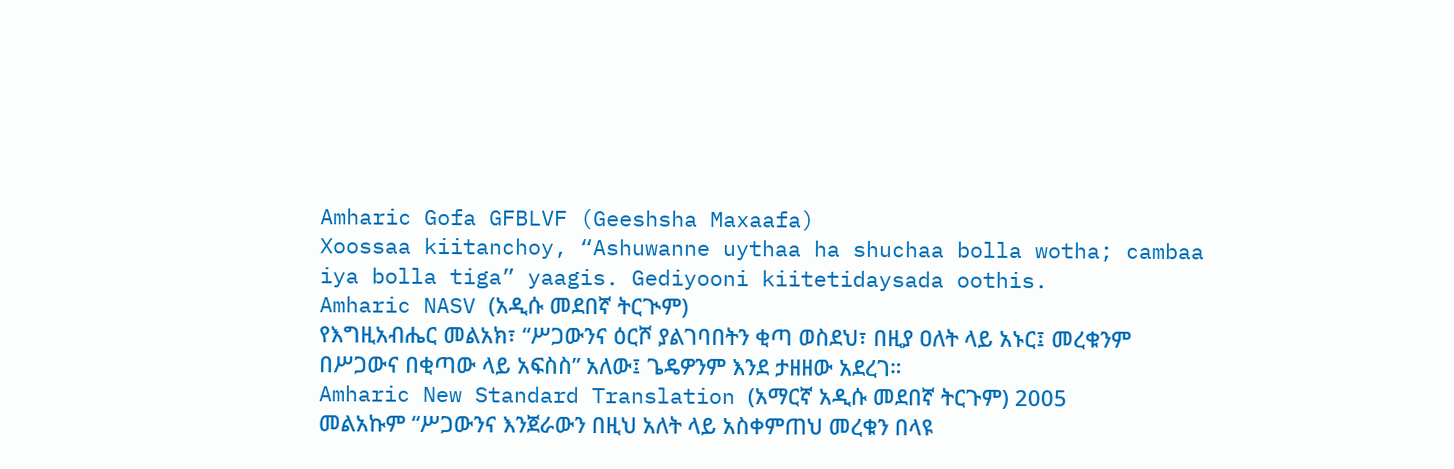Amharic Gofa GFBLVF (Geeshsha Maxaafa)
Xoossaa kiitanchoy, “Ashuwanne uythaa ha shuchaa bolla wotha; cambaa iya bolla tiga” yaagis. Gediyooni kiitetidaysada oothis.
Amharic NASV (አዲሱ መደበኛ ትርጒም)
የእግዚአብሔር መልአክ፣ “ሥጋውንና ዕርሾ ያልገባበትን ቂጣ ወስደህ፣ በዚያ ዐለት ላይ አኑር፤ መረቁንም በሥጋውና በቂጣው ላይ አፍስስ” አለው፤ ጌዴዎንም እንደ ታዘዘው አደረገ።
Amharic New Standard Translation (አማርኛ አዲሱ መደበኛ ትርጉም) 2005
መልአኩም “ሥጋውንና እንጀራውን በዚህ አለት ላይ አስቀምጠህ መረቁን በላዩ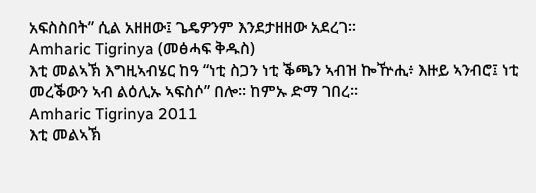አፍስስበት” ሲል አዘዘው፤ ጌዴዎንም እንደታዘዘው አደረገ።
Amharic Tigrinya (መፅሓፍ ቅዱስ)
እቲ መልኣኽ እግዚኣብሄር ከዓ “ነቲ ስጋን ነቲ ቕጫን ኣብዝ ኰዅሒ፥ እዙይ ኣንብሮ፤ ነቲ መረቕውን ኣብ ልዕሊኡ ኣፍስሶ” በሎ። ከምኡ ድማ ገበረ።
Amharic Tigrinya 2011
እቲ መልኣኽ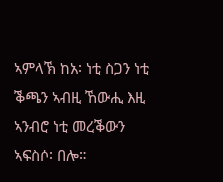ኣምላኽ ከአ፡ ነቲ ስጋን ነቲ ቕጫን ኣብዚ ኸውሒ እዚ ኣንብሮ ነቲ መረቕውን ኣፍስሶ፡ በሎ።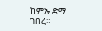ከምኡ ድማ ገበረ።